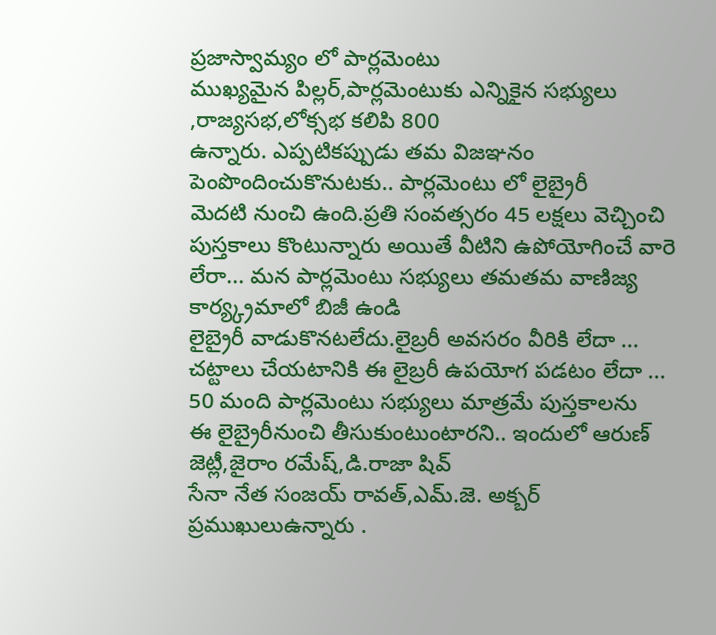ప్రజాస్వామ్యం లో పార్లమెంటు
ముఖ్యమైన పిల్లర్,పార్లమెంటుకు ఎన్నికైన సభ్యులు ,రాజ్యసభ,లోక్సభ కలిపి 800
ఉన్నారు. ఎప్పటికప్పుడు తమ విజఞనం పెంపొందించుకొనుటకు.. పార్లమెంటు లో లైబ్రైరీ
మెదటి నుంచి ఉంది.ప్రతి సంవత్సరం 45 లక్షలు వెచ్చించి పుస్తకాలు కొంటున్నారు అయితే వీటిని ఉపోయోగించే వారె లేరా... మన పార్లమెంటు సభ్యులు తమతమ వాణిజ్య కార్య్క్రమాలో బిజీ ఉండి
లైబ్రైరీ వాడుకొనటలేదు.లైబ్రరీ అవసరం వీరికి లేదా ... చట్టాలు చేయటానికి ఈ లైబ్రరీ ఉపయోగ పడటం లేదా ... 50 మంది పార్లమెంటు సభ్యులు మాత్రమే పుస్తకాలను
ఈ లైబ్రైరీనుంచి తీసుకుంటుంటారని.. ఇందులో ఆరుణ్ జెట్లీ,జైరాం రమేష్,డి.రాజా షివ్
సేనా నేత సంజయ్ రావత్,ఎమ్.జె. అక్బర్ ప్రముఖులుఉన్నారు .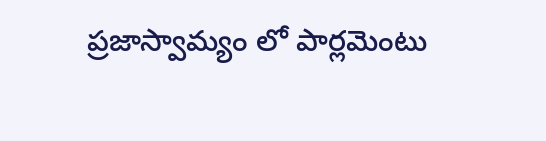ప్రజాస్వామ్యం లో పార్లమెంటు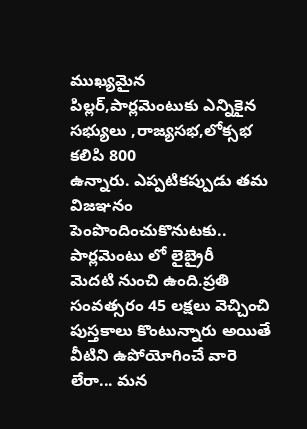ముఖ్యమైన పిల్లర్,పార్లమెంటుకు ఎన్నికైన సభ్యులు ,రాజ్యసభ,లోక్సభ కలిపి 800
ఉన్నారు. ఎప్పటికప్పుడు తమ విజఞనం పెంపొందించుకొనుటకు.. పార్లమెంటు లో లైబ్రైరీ
మెదటి నుంచి ఉంది.ప్రతి సంవత్సరం 45 లక్షలు వెచ్చించి పుస్తకాలు కొంటున్నారు అయితే వీటిని ఉపోయోగించే వారె లేరా... మన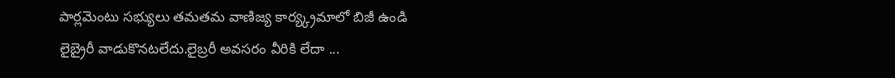పార్లమెంటు సభ్యులు తమతమ వాణిజ్య కార్య్క్రమాలో బిజీ ఉండి
లైబ్రైరీ వాడుకొనటలేదు.లైబ్రరీ అవసరం వీరికి లేదా ...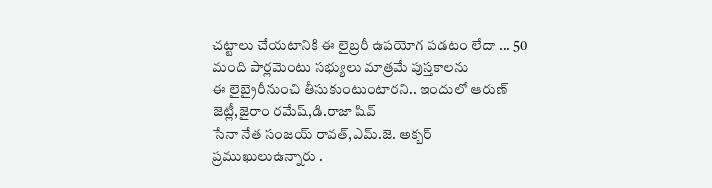చట్టాలు చేయటానికి ఈ లైబ్రరీ ఉపయోగ పడటం లేదా ... 50 మంది పార్లమెంటు సభ్యులు మాత్రమే పుస్తకాలను
ఈ లైబ్రైరీనుంచి తీసుకుంటుంటారని.. ఇందులో ఆరుణ్ జెట్లీ,జైరాం రమేష్,డి.రాజా షివ్
సేనా నేత సంజయ్ రావత్,ఎమ్.జె. అక్బర్ ప్రముఖులుఉన్నారు .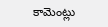కామెంట్లు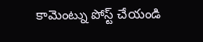కామెంట్ను పోస్ట్ చేయండి